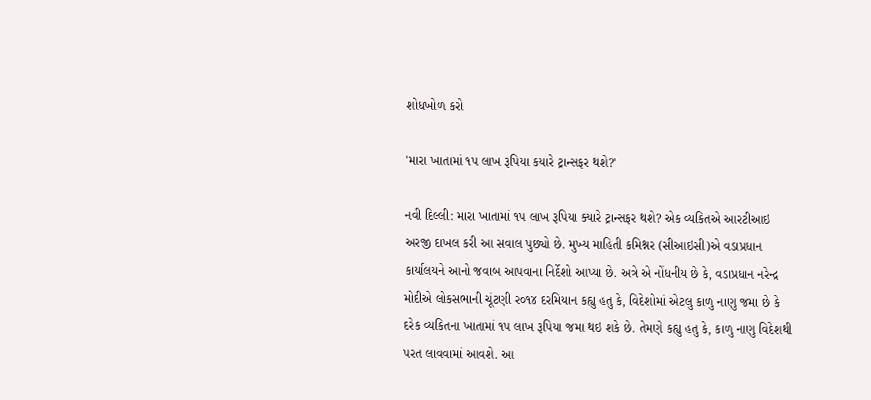શોધખોળ કરો

'મારા ખાતામાં ૧પ લાખ રૂપિયા કયારે ટ્રાન્સફર થશે?'

નવી દિલ્લી: મારા ખાતામાં ૧પ લાખ રૂપિયા ક્યારે ટ્રાન્સફર થશે? એક વ્યકિતએ આરટીઆઇ અરજી દાખલ કરી આ સવાલ પુછ્યો છે. મુખ્ય માહિતી કમિશ્નર (સીઆઇસી)એ વડાપ્રધાન કાર્યાલયને આનો જવાબ આપવાના નિર્દેશો આપ્યા છે. અત્રે એ નોંધનીય છે કે, વડાપ્રધાન નરેન્દ્ર મોદીએ લોકસભાની ચૂંટણી ર૦૧૪ દરમિયાન કહ્યુ હતુ કે, વિદેશોમાં એટલુ કાળુ નાણુ જમા છે કે દરેક વ્યકિતના ખાતામાં ૧પ લાખ રૂપિયા જમા થઇ શકે છે. તેમણે કહ્યુ હતુ કે, કાળુ નાણુ વિદેશથી પરત લાવવામાં આવશે. આ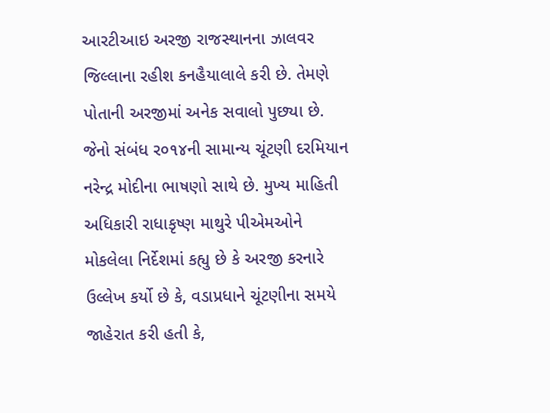આરટીઆઇ અરજી રાજસ્થાનના ઝાલવર જિલ્લાના રહીશ કનહૈયાલાલે કરી છે. તેમણે પોતાની અરજીમાં અનેક સવાલો પુછ્યા છે. જેનો સંબંધ ર૦૧૪ની સામાન્ય ચૂંટણી દરમિયાન નરેન્દ્ર મોદીના ભાષણો સાથે છે. મુખ્ય માહિતી અધિકારી રાધાકૃષ્ણ માથુરે પીએમઓને મોકલેલા નિર્દેશમાં કહ્યુ છે કે અરજી કરનારે ઉલ્લેખ કર્યો છે કે, વડાપ્રધાને ચૂંટણીના સમયે જાહેરાત કરી હતી કે,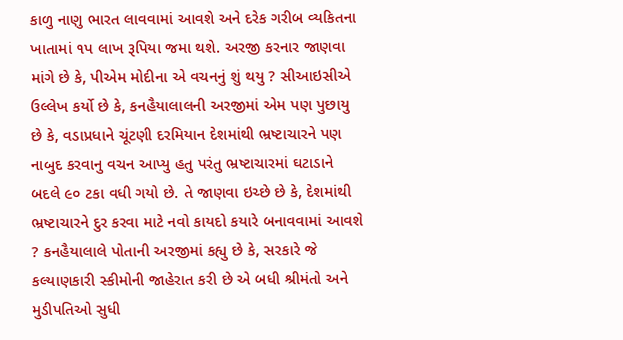કાળુ નાણુ ભારત લાવવામાં આવશે અને દરેક ગરીબ વ્યકિતના ખાતામાં ૧પ લાખ રૂપિયા જમા થશે. અરજી કરનાર જાણવા માંગે છે કે, પીએમ મોદીના એ વચનનું શું થયુ ? સીઆઇસીએ ઉલ્લેખ કર્યો છે કે, કનહૈયાલાલની અરજીમાં એમ પણ પુછાયુ છે કે, વડાપ્રધાને ચૂંટણી દરમિયાન દેશમાંથી ભ્રષ્ટાચારને પણ નાબુદ કરવાનુ વચન આપ્યુ હતુ પરંતુ ભ્રષ્ટાચારમાં ઘટાડાને બદલે ૯૦ ટકા વધી ગયો છે. તે જાણવા ઇચ્છે છે કે, દેશમાંથી ભ્રષ્ટાચારને દુર કરવા માટે નવો કાયદો કયારે બનાવવામાં આવશે ? કનહૈયાલાલે પોતાની અરજીમાં કહ્યુ છે કે, સરકારે જે કલ્યાણકારી સ્કીમોની જાહેરાત કરી છે એ બધી શ્રીમંતો અને મુડીપતિઓ સુધી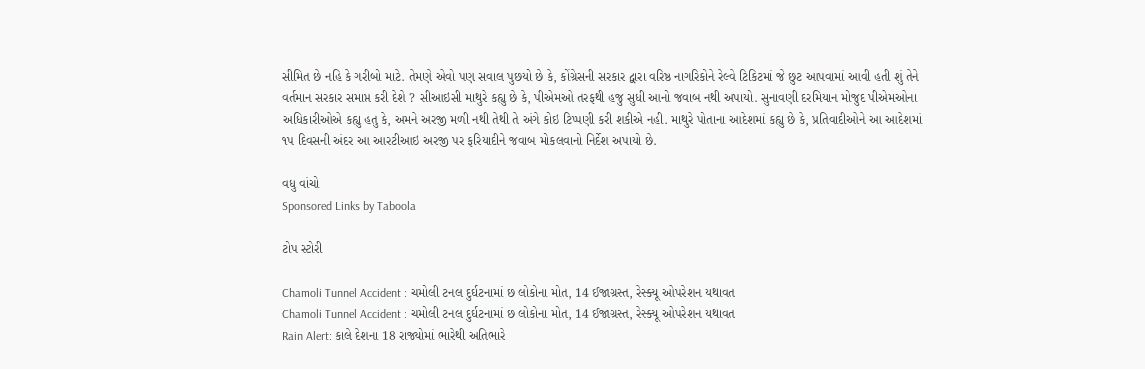સીમિત છે નહિ કે ગરીબો માટે. તેમણે એવો પણ સવાલ પુછયો છે કે, કોંગ્રેસની સરકાર દ્વારા વરિષ્ઠ નાગરિકોને રેલ્વે ટિકિટમાં જે છુટ આપવામાં આવી હતી શું તેને વર્તમાન સરકાર સમાપ્ત કરી દેશે ? સીઆઇસી માથુરે કહ્યુ છે કે, પીએમઓ તરફથી હજુ સુધી આનો જવાબ નથી અપાયો. સુનાવણી દરમિયાન મોજુદ પીએમઓના અધિકારીઓએ કહ્યુ હતુ કે, અમને અરજી મળી નથી તેથી તે અંગે કોઇ ટિપ્પણી કરી શકીએ નહી. માથુરે પોતાના આદેશમાં કહ્યુ છે કે, પ્રતિવાદીઓને આ આદેશમાં ૧પ દિવસની અંદર આ આરટીઆઇ અરજી પર ફરિયાદીને જવાબ મોકલવાનો નિર્દેશ અપાયો છે.

વધુ વાંચો
Sponsored Links by Taboola

ટોપ સ્ટોરી

Chamoli Tunnel Accident : ચમોલી ટનલ દુર્ઘટનામાં છ લોકોના મોત, 14 ઈજાગ્રસ્ત, રેસ્ક્યૂ ઓપરેશન યથાવત
Chamoli Tunnel Accident : ચમોલી ટનલ દુર્ઘટનામાં છ લોકોના મોત, 14 ઈજાગ્રસ્ત, રેસ્ક્યૂ ઓપરેશન યથાવત
Rain Alert: કાલે દેશના 18 રાજ્યોમાં ભારેથી અતિભારે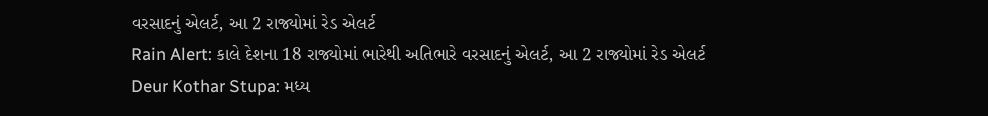વરસાદનું એલર્ટ, આ 2 રાજ્યોમાં રેડ એલર્ટ
Rain Alert: કાલે દેશના 18 રાજ્યોમાં ભારેથી અતિભારે વરસાદનું એલર્ટ, આ 2 રાજ્યોમાં રેડ એલર્ટ
Deur Kothar Stupa: મધ્ય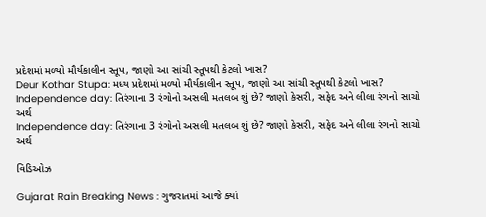પ્રદેશમાં મળ્યો મૌર્યકાલીન સ્તૂપ, જાણો આ સાંચી સ્તૂપથી કેટલો ખાસ?
Deur Kothar Stupa: મધ્ય પ્રદેશમાં મળ્યો મૌર્યકાલીન સ્તૂપ, જાણો આ સાંચી સ્તૂપથી કેટલો ખાસ?
Independence day: તિરંગાના 3 રંગોનો અસલી મતલબ શું છે? જાણો કેસરી, સફેદ અને લીલા રંગનો સાચો અર્થ
Independence day: તિરંગાના 3 રંગોનો અસલી મતલબ શું છે? જાણો કેસરી, સફેદ અને લીલા રંગનો સાચો અર્થ

વિડિઓઝ

Gujarat Rain Breaking News : ગુજરાતમાં આજે ક્યાં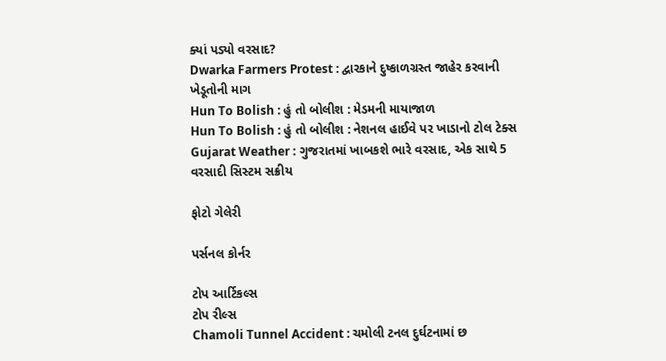ક્યાં પડ્યો વરસાદ?
Dwarka Farmers Protest : દ્વારકાને દુષ્કાળગ્રસ્ત જાહેર કરવાની ખેડૂતોની માગ
Hun To Bolish : હું તો બોલીશ : મેડમની માયાજાળ
Hun To Bolish : હું તો બોલીશ : નેશનલ હાઈવે પર ખાડાનો ટોલ ટેક્સ
Gujarat Weather : ગુજરાતમાં ખાબકશે ભારે વરસાદ, એક સાથે 5 વરસાદી સિસ્ટમ સક્રીય

ફોટો ગેલેરી

પર્સનલ કોર્નર

ટોપ આર્ટિકલ્સ
ટોપ રીલ્સ
Chamoli Tunnel Accident : ચમોલી ટનલ દુર્ઘટનામાં છ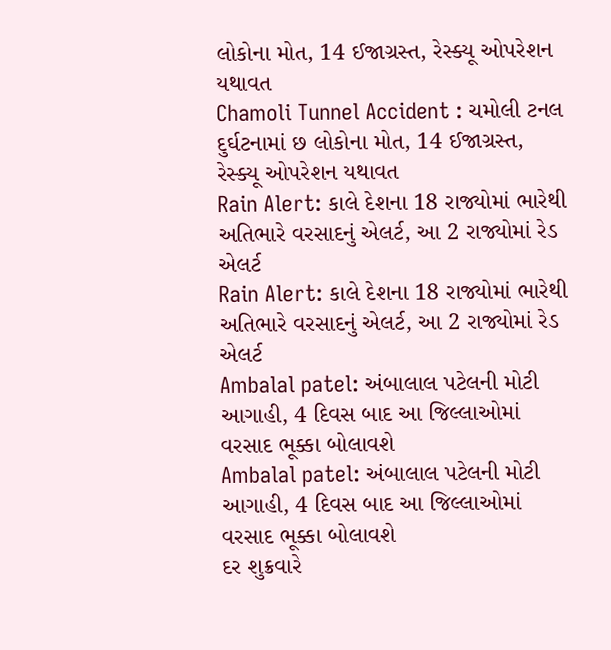લોકોના મોત, 14 ઈજાગ્રસ્ત, રેસ્ક્યૂ ઓપરેશન યથાવત
Chamoli Tunnel Accident : ચમોલી ટનલ દુર્ઘટનામાં છ લોકોના મોત, 14 ઈજાગ્રસ્ત, રેસ્ક્યૂ ઓપરેશન યથાવત
Rain Alert: કાલે દેશના 18 રાજ્યોમાં ભારેથી અતિભારે વરસાદનું એલર્ટ, આ 2 રાજ્યોમાં રેડ એલર્ટ
Rain Alert: કાલે દેશના 18 રાજ્યોમાં ભારેથી અતિભારે વરસાદનું એલર્ટ, આ 2 રાજ્યોમાં રેડ એલર્ટ
Ambalal patel: અંબાલાલ પટેલની મોટી આગાહી, 4 દિવસ બાદ આ જિલ્લાઓમાં વરસાદ ભૂક્કા બોલાવશે
Ambalal patel: અંબાલાલ પટેલની મોટી આગાહી, 4 દિવસ બાદ આ જિલ્લાઓમાં વરસાદ ભૂક્કા બોલાવશે
દર શુક્રવારે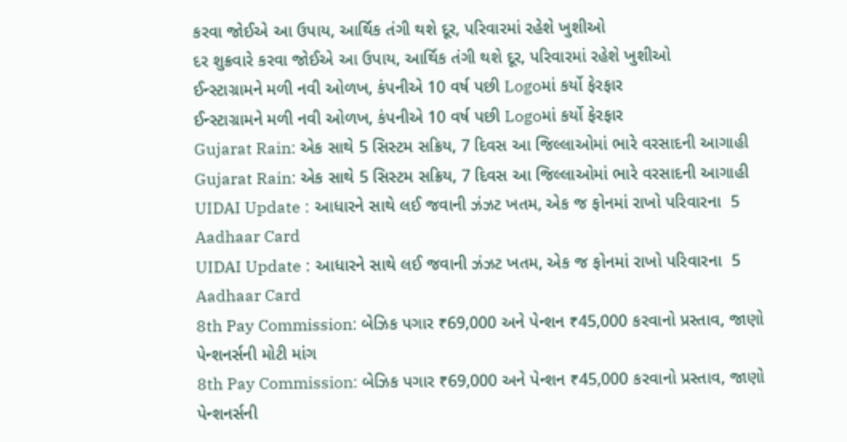કરવા જોઈએ આ ઉપાય, આર્થિક તંગી થશે દૂર, પરિવારમાં રહેશે ખુશીઓ
દર શુક્રવારે કરવા જોઈએ આ ઉપાય, આર્થિક તંગી થશે દૂર, પરિવારમાં રહેશે ખુશીઓ
ઈન્સ્ટાગ્રામને મળી નવી ઓળખ, કંપનીએ 10 વર્ષ પછી Logoમાં કર્યો ફેરફાર
ઈન્સ્ટાગ્રામને મળી નવી ઓળખ, કંપનીએ 10 વર્ષ પછી Logoમાં કર્યો ફેરફાર
Gujarat Rain: એક સાથે 5 સિસ્ટમ સક્રિય, 7 દિવસ આ જિલ્લાઓમાં ભારે વરસાદની આગાહી
Gujarat Rain: એક સાથે 5 સિસ્ટમ સક્રિય, 7 દિવસ આ જિલ્લાઓમાં ભારે વરસાદની આગાહી
UIDAI Update : આધારને સાથે લઈ જવાની ઝંઝટ ખતમ, એક જ ફોનમાં રાખો પરિવારના  5 Aadhaar Card
UIDAI Update : આધારને સાથે લઈ જવાની ઝંઝટ ખતમ, એક જ ફોનમાં રાખો પરિવારના  5 Aadhaar Card
8th Pay Commission: બેઝિક પગાર ₹69,000 અને પેન્શન ₹45,000 કરવાનો પ્રસ્તાવ, જાણો પેન્શનર્સની મોટી માંગ
8th Pay Commission: બેઝિક પગાર ₹69,000 અને પેન્શન ₹45,000 કરવાનો પ્રસ્તાવ, જાણો પેન્શનર્સની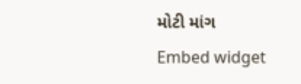મોટી માંગ
Embed widget